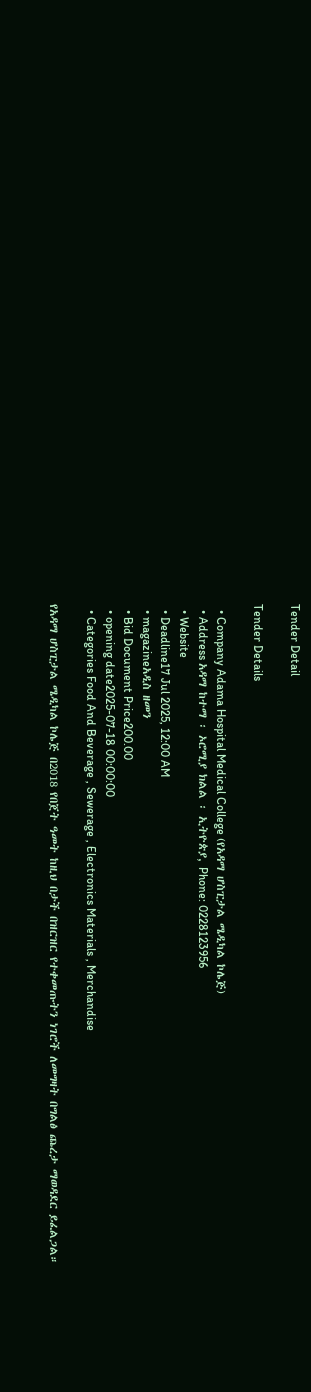Tender Detail

Tender Details

  • Company Adama Hospital Medical College (የአዳማ ሆስፒታል ሜዲካል ኮሌጅ)
  • Address አዳማ ከተማ ፡ ኦሮሚያ ክልል ፡ ኢትዮጵያ, Phone: 0228123956
  • Website
  • Deadline17 Jul 2025, 12:00 AM
  • magazineአዲስ ዘመን
  • Bid Document Price200.00
  • opening date2025-07-18 00:00:00
  • Categories Food And Beverage , Sewerage , Electronics Materials , Merchandise

የአዳማ ሆስፒታል ሜዲካል ኮሌጅ በ2018 የበጀት ዓመት ከዚህ በታች በዝርዝር የተቀመጡትን ነገሮች ለመግዛት በግልፅ ጨረታ ማወዳደር ይፈልጋል።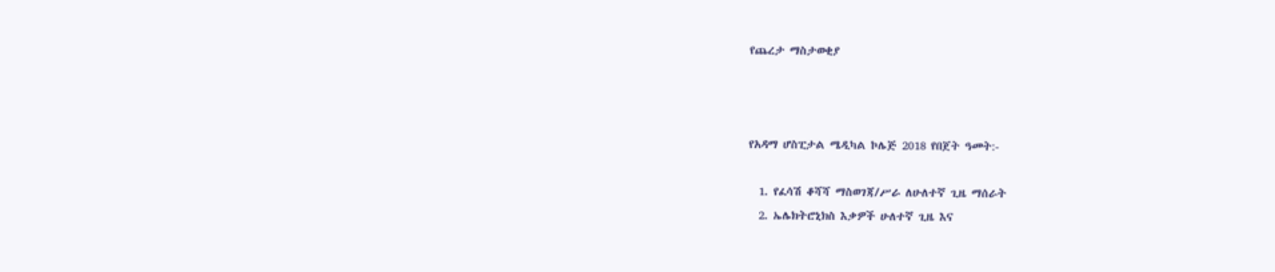የጨረታ ማስታወቂያ



የአዳማ ሆስፒታል ሜዲካል ኮሌጅ 2018 የበጀት ዓመት:-

  1. የፈሳሽ ቆሻሻ ማስወገጃ/ሥራ ለሁለተኛ ጊዜ ማሰራት
  2. ኤሌክትሮኒክስ እቃዎች ሁለተኛ ጊዜ እና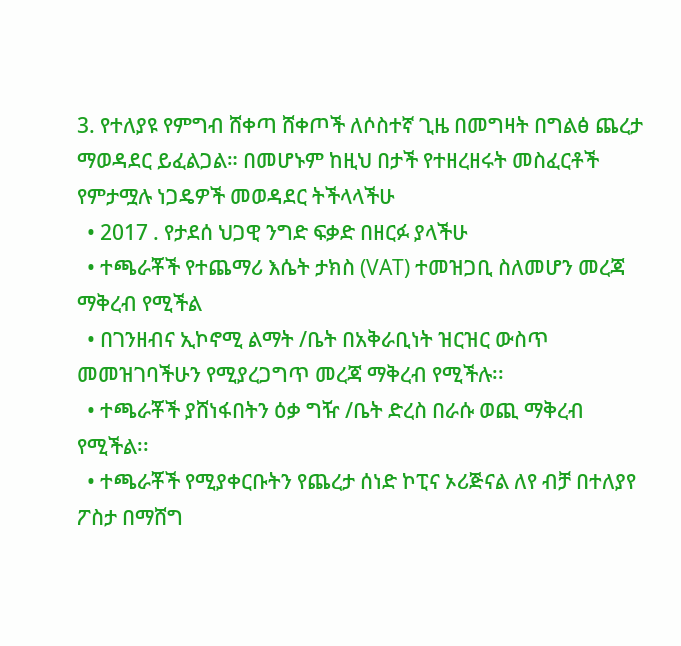3. የተለያዩ የምግብ ሸቀጣ ሸቀጦች ለሶስተኛ ጊዜ በመግዛት በግልፅ ጨረታ ማወዳደር ይፈልጋል። በመሆኑም ከዚህ በታች የተዘረዘሩት መስፈርቶች የምታሟሉ ነጋዴዎች መወዳደር ትችላላችሁ
  • 2017 . የታደሰ ህጋዊ ንግድ ፍቃድ በዘርፉ ያላችሁ
  • ተጫራቾች የተጨማሪ እሴት ታክስ (VAT) ተመዝጋቢ ስለመሆን መረጃ ማቅረብ የሚችል
  • በገንዘብና ኢኮኖሚ ልማት /ቤት በአቅራቢነት ዝርዝር ውስጥ መመዝገባችሁን የሚያረጋግጥ መረጃ ማቅረብ የሚችሉ፡፡
  • ተጫራቾች ያሸነፋበትን ዕቃ ግዥ /ቤት ድረስ በራሱ ወጪ ማቅረብ የሚችል፡፡
  • ተጫራቾች የሚያቀርቡትን የጨረታ ሰነድ ኮፒና ኦሪጅናል ለየ ብቻ በተለያየ ፖስታ በማሸግ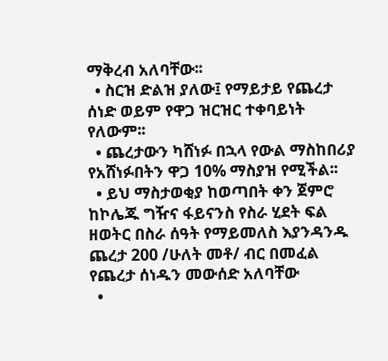ማቅረብ አለባቸው፡፡
  • ስርዝ ድልዝ ያለው፤ የማይታይ የጨረታ ሰነድ ወይም የዋጋ ዝርዝር ተቀባይነት የለውም፡፡
  • ጨረታውን ካሸነፉ በኋላ የውል ማስከበሪያ የአሸነፉበትን ዋጋ 10% ማስያዝ የሚችል፡፡
  • ይህ ማስታወቂያ ከወጣበት ቀን ጀምሮ ከኮሌጁ ግዥና ፋይናንስ የስራ ሂደት ፍል ዘወትር በስራ ሰዓት የማይመለስ እያንዳንዱ ጨረታ 200 /ሁለት መቶ/ ብር በመፈል የጨረታ ሰነዱን መውሰድ አለባቸው
  •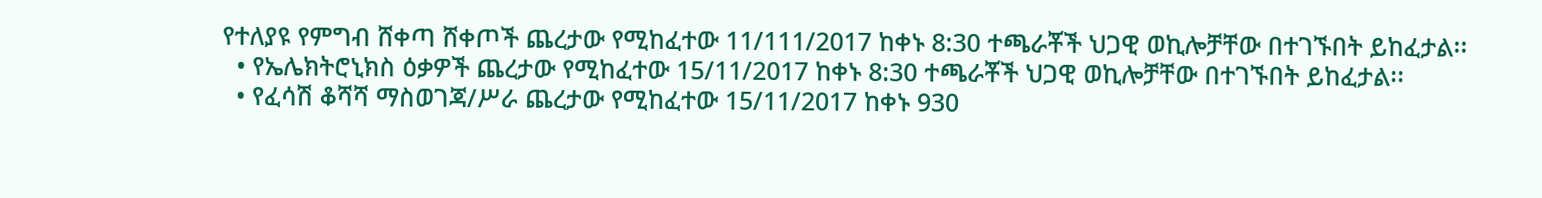የተለያዩ የምግብ ሸቀጣ ሸቀጦች ጨረታው የሚከፈተው 11/111/2017 ከቀኑ 8:30 ተጫራቾች ህጋዊ ወኪሎቻቸው በተገኙበት ይከፈታል፡፡
  • የኤሌክትሮኒክስ ዕቃዎች ጨረታው የሚከፈተው 15/11/2017 ከቀኑ 8:30 ተጫራቾች ህጋዊ ወኪሎቻቸው በተገኙበት ይከፈታል፡፡
  • የፈሳሽ ቆሻሻ ማስወገጃ/ሥራ ጨረታው የሚከፈተው 15/11/2017 ከቀኑ 930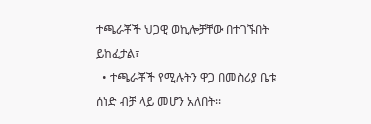ተጫራቾች ህጋዊ ወኪሎቻቸው በተገኙበት ይከፈታል፣
  • ተጫራቾች የሚሉትን ዋጋ በመስሪያ ቤቱ ሰነድ ብቻ ላይ መሆን አለበት፡፡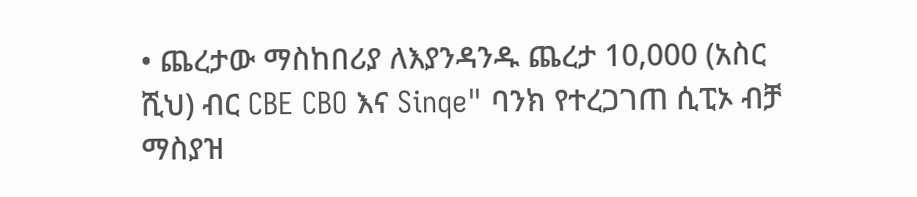• ጨረታው ማስከበሪያ ለእያንዳንዱ ጨረታ 10,000 (አስር ሺህ) ብር CBE CBO እና Sinqe" ባንክ የተረጋገጠ ሲፒኦ ብቻ ማስያዝ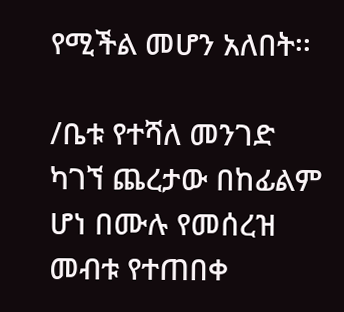የሚችል መሆን አለበት፡፡

/ቤቱ የተሻለ መንገድ ካገኘ ጨረታው በከፊልም ሆነ በሙሉ የመሰረዝ መብቱ የተጠበቀ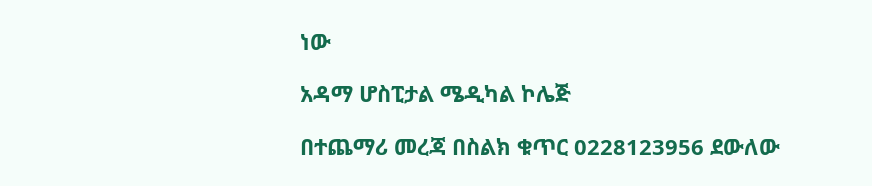ነው

አዳማ ሆስፒታል ሜዲካል ኮሌጅ

በተጨማሪ መረጃ በስልክ ቁጥር 0228123956 ደውለው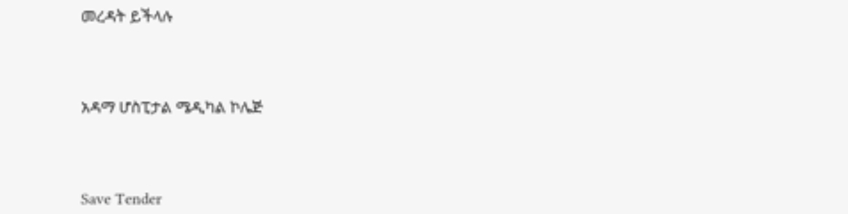መረዳት ይችላሉ



አዳማ ሆስፒታል ሜዲካል ኮሌጅ



Save Tender